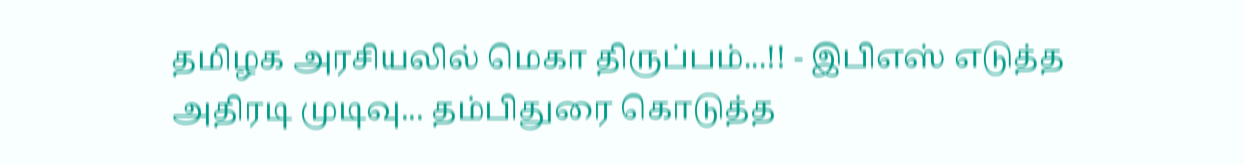தமிழக அரசியலில் மெகா திருப்பம்...!! - இபிஎஸ் எடுத்த அதிரடி முடிவு... தம்பிதுரை கொடுத்த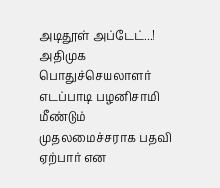அடிதூள் அப்டேட்...!
அதிமுக பொதுச்செயலாளர் எடப்பாடி பழனிசாமி மீண்டும் முதலமைச்சராக பதவி ஏற்பார் என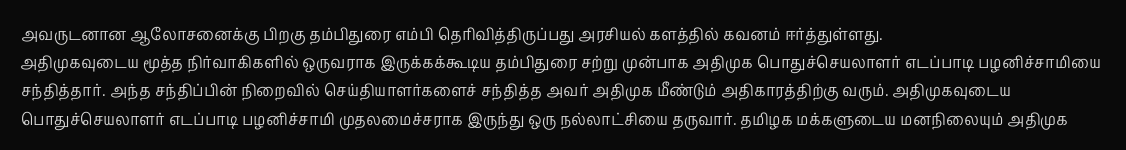அவருடனான ஆலோசனைக்கு பிறகு தம்பிதுரை எம்பி தெரிவித்திருப்பது அரசியல் களத்தில் கவனம் ஈர்த்துள்ளது.
அதிமுகவுடைய மூத்த நிர்வாகிகளில் ஒருவராக இருக்கக்கூடிய தம்பிதுரை சற்று முன்பாக அதிமுக பொதுச்செயலாளர் எடப்பாடி பழனிச்சாமியை சந்தித்தார். அந்த சந்திப்பின் நிறைவில் செய்தியாளர்களைச் சந்தித்த அவர் அதிமுக மீண்டும் அதிகாரத்திற்கு வரும். அதிமுகவுடைய பொதுச்செயலாளர் எடப்பாடி பழனிச்சாமி முதலமைச்சராக இருந்து ஒரு நல்லாட்சியை தருவார். தமிழக மக்களுடைய மனநிலையும் அதிமுக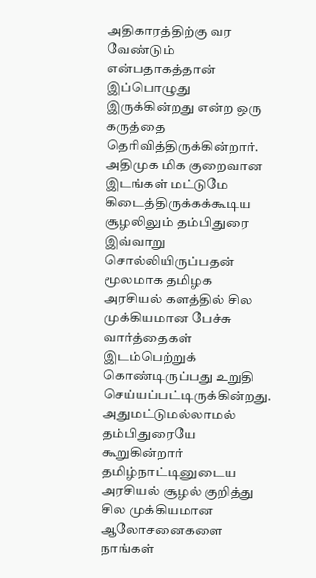அதிகாரத்திற்கு வர வேண்டும் என்பதாகத்தான் இப்பொழுது இருக்கின்றது என்ற ஒரு கருத்தை தெரிவித்திருக்கின்றார்.
அதிமுக மிக குறைவான இடங்கள் மட்டுமே கிடைத்திருக்கக்கூடிய சூழலிலும் தம்பிதுரை இவ்வாறு சொல்லியிருப்பதன் மூலமாக தமிழக அரசியல் களத்தில் சில முக்கியமான பேச்சு வார்த்தைகள் இடம்பெற்றுக் கொண்டிருப்பது உறுதி செய்யப்பட்டிருக்கின்றது. அதுமட்டுமல்லாமல் தம்பிதுரையே கூறுகின்றார் தமிழ்நாட்டினுடைய அரசியல் சூழல் குறித்து சில முக்கியமான ஆலோசனைகளை நாங்கள்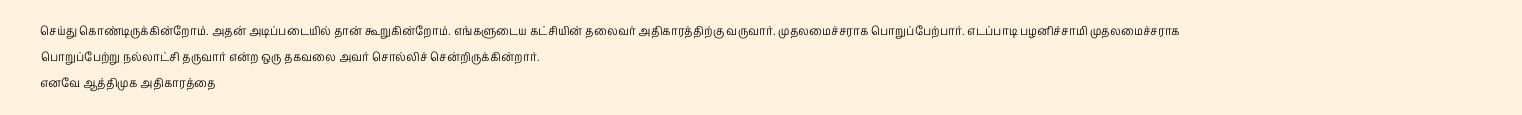செய்து கொண்டிருக்கின்றோம். அதன் அடிப்படையில் தான் கூறுகின்றோம். எங்களுடைய கட்சியின் தலைவர் அதிகாரத்திற்கு வருவார். முதலமைச்சராக பொறுப்பேற்பார். எடப்பாடி பழனிச்சாமி முதலமைச்சராக பொறுப்பேற்று நல்லாட்சி தருவார் என்ற ஒரு தகவலை அவர் சொல்லிச் சென்றிருக்கின்றார்.
எனவே ஆத்திமுக அதிகாரத்தை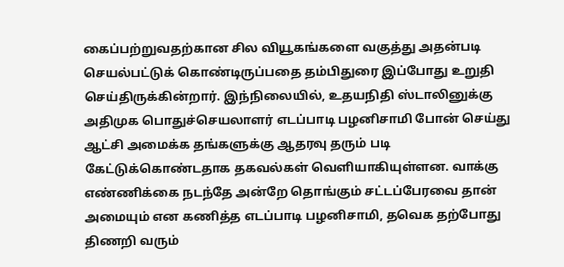கைப்பற்றுவதற்கான சில வியூகங்களை வகுத்து அதன்படி செயல்பட்டுக் கொண்டிருப்பதை தம்பிதுரை இப்போது உறுதி செய்திருக்கின்றார். இந்நிலையில், உதயநிதி ஸ்டாலினுக்கு அதிமுக பொதுச்செயலாளர் எடப்பாடி பழனிசாமி போன் செய்து ஆட்சி அமைக்க தங்களுக்கு ஆதரவு தரும் படி கேட்டுக்கொண்டதாக தகவல்கள் வெளியாகியுள்ளன. வாக்கு எண்ணிக்கை நடந்தே அன்றே தொங்கும் சட்டப்பேரவை தான் அமையும் என கணித்த எடப்பாடி பழனிசாமி, தவெக தற்போது திணறி வரும்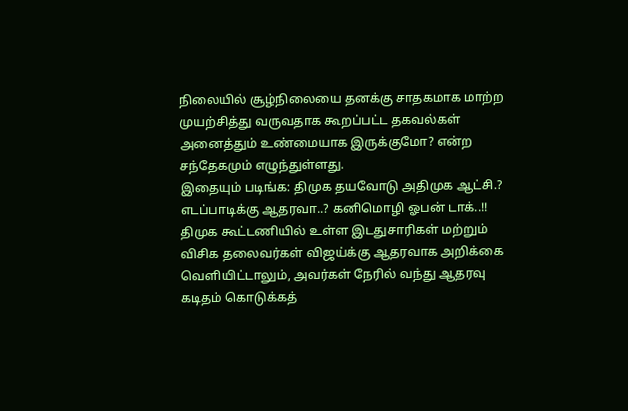நிலையில் சூழ்நிலையை தனக்கு சாதகமாக மாற்ற முயற்சித்து வருவதாக கூறப்பட்ட தகவல்கள் அனைத்தும் உண்மையாக இருக்குமோ? என்ற சந்தேகமும் எழுந்துள்ளது.
இதையும் படிங்க: திமுக தயவோடு அதிமுக ஆட்சி.? எடப்பாடிக்கு ஆதரவா..? கனிமொழி ஓபன் டாக்..!!
திமுக கூட்டணியில் உள்ள இடதுசாரிகள் மற்றும் விசிக தலைவர்கள் விஜய்க்கு ஆதரவாக அறிக்கை வெளியிட்டாலும், அவர்கள் நேரில் வந்து ஆதரவு கடிதம் கொடுக்கத்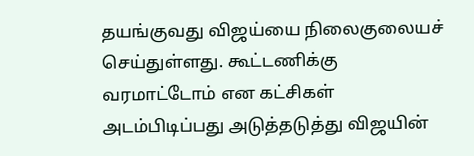தயங்குவது விஜய்யை நிலைகுலையச் செய்துள்ளது. கூட்டணிக்கு வரமாட்டோம் என கட்சிகள் அடம்பிடிப்பது அடுத்தடுத்து விஜயின்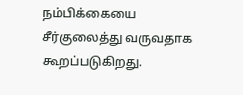நம்பிக்கையை சீர்குலைத்து வருவதாக கூறப்படுகிறது.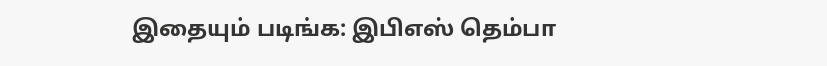இதையும் படிங்க: இபிஎஸ் தெம்பா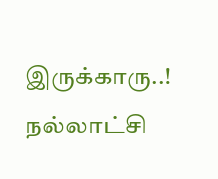இருக்காரு..! நல்லாட்சி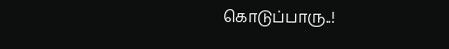கொடுப்பாரு..!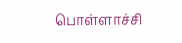பொள்ளாச்சி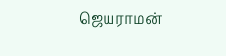ஜெயராமன்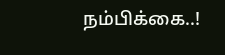நம்பிக்கை..!